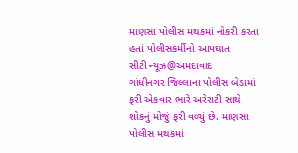માણસા પોલીસ મથકમાં નોકરી કરતા હતાં પોલીસકર્મીનો આપઘાત
સીટી ન્યૂઝ@અમદાવાદ
ગાંધીનગર જિલ્લાના પોલીસ બેડામાં ફરી એકવાર ભારે અરેરાટી સાથે શોકનું મોજું ફરી વળ્યું છે. માણસા પોલીસ મથકમાં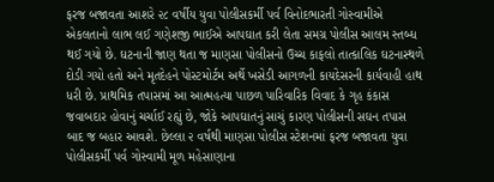ફરજ બજાવતા આશરે ૨૮ વર્ષીય યુવા પોલીસકર્મી પર્વ વિનોદભારતી ગોસ્વામીએ એકલતાનો લાભ લઈ ગણેશજી ભાઈએ આપઘાત કરી લેતા સમગ્ર પોલીસ આલમ સ્તબ્ધ થઈ ગયો છે. ઘટનાની જાણ થતા જ માણસા પોલીસનો ઉચ્ચ કાફલો તાત્કાલિક ઘટનાસ્થળે દોડી ગયો હતો અને મૃતદેહને પોસ્ટમોર્ટમ અર્થે ખસેડી આગળની કાયદેસરની કાર્યવાહી હાથ ધરી છે. પ્રાથમિક તપાસમાં આ આત્મહત્યા પાછળ પારિવારિક વિવાદ કે ગૃહ કંકાસ જવાબદાર હોવાનું ચર્ચાઈ રહ્યું છે, જોકે આપઘાતનું સાચું કારણ પોલીસની સઘન તપાસ બાદ જ બહાર આવશે. છેલ્લા ૨ વર્ષથી માણસા પોલીસ સ્ટેશનમાં ફરજ બજાવતા યુવા પોલીસકર્મી પર્વ ગોસ્વામી મૂળ મહેસાણાના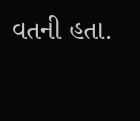વતની હતા.